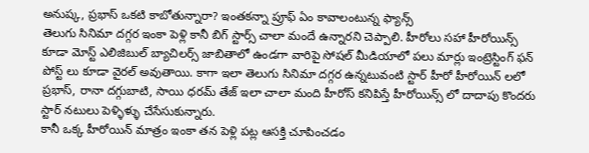అనుష్క, ప్రభాస్ ఒకటి కాబోతున్నారా? ఇంతకన్నా ప్రూఫ్ ఏం కావాలంటున్న ఫ్యాన్స్
తెలుగు సినిమా దగ్గర ఇంకా పెళ్లి కానీ బిగ్ స్టార్స్ చాలా మందే ఉన్నారని చెప్పాలి. హీరోలు సహా హీరోయిన్స్ కూడా మోస్ట్ ఎలిజిబుల్ బ్యాచిలర్స్ జాబితాలో ఉండగా వారిపై సోషల్ మీడియాలో పలు మార్లు ఇంట్రెస్టింగ్ ఫన్ పోస్ట్ లు కూడా వైరల్ అవుతాయి. కాగా ఇలా తెలుగు సినిమా దగ్గర ఉన్నటువంటి స్టార్ హీరో హీరోయిన్ లలో ప్రభాస్, రానా దగ్గుబాటి, సాయి ధరమ్ తేజ్ ఇలా చాలా మంది హీరోస్ కనిపిస్తే హీరోయిన్స్ లో దాదాపు కొందరు స్టార్ నటులు పెళ్ళిళ్ళు చేసేసుకున్నారు.
కానీ ఒక్క హీరోయిన్ మాత్రం ఇంకా తన పెళ్లి పట్ల ఆసక్తి చూపించడం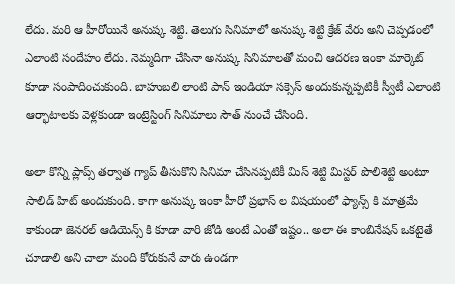లేదు. మరి ఆ హీరోయినే అనుష్క శెట్టి. తెలుగు సినిమాలో అనుష్క శెట్టి క్రేజ్ వేరు అని చెప్పడంలో ఎలాంటి సందేహం లేదు. నెమ్మదిగా చేసినా అనుష్క సినిమాలతో మంచి ఆదరణ ఇంకా మార్కెట్ కూడా సంపాదించుకుంది. బాహుబలి లాంటి పాన్ ఇండియా సక్సెస్ అందుకున్నప్పటికీ స్వీటీ ఎలాంటి ఆర్భాటాలకు వెళ్లకుండా ఇంట్రెస్టింగ్ సినిమాలు సౌత్ నుంచే చేసింది.

అలా కొన్ని ప్లాప్స్ తర్వాత గ్యాప్ తీసుకొని సినిమా చేసినప్పటికీ మిస్ శెట్టి మిస్టర్ పొలిశెట్టి అంటూ సాలిడ్ హిట్ అందుకుంది. కాగా అనుష్క ఇంకా హీరో ప్రభాస్ ల విషయంలో ఫ్యాన్స్ కి మాత్రమే కాకుండా జెనరల్ ఆడియెన్స్ కి కూడా వారి జోడి అంటే ఎంతో ఇష్టం.. అలా ఈ కాంబినేషన్ ఒకటైతే చూడాలి అని చాలా మంది కోరుకునే వారు ఉండగా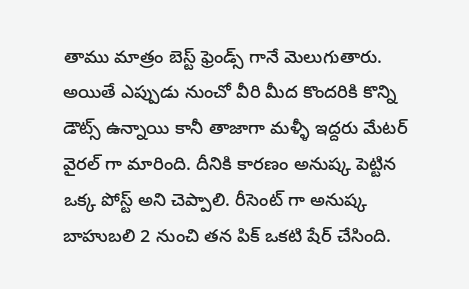తాము మాత్రం బెస్ట్ ఫ్రెండ్స్ గానే మెలుగుతారు.
అయితే ఎప్పుడు నుంచో వీరి మీద కొందరికి కొన్ని డౌట్స్ ఉన్నాయి కానీ తాజాగా మళ్ళీ ఇద్దరు మేటర్ వైరల్ గా మారింది. దీనికి కారణం అనుష్క పెట్టిన ఒక్క పోస్ట్ అని చెప్పాలి. రీసెంట్ గా అనుష్క బాహుబలి 2 నుంచి తన పిక్ ఒకటి షేర్ చేసింది.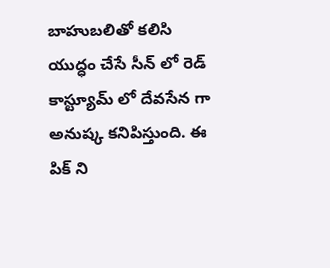బాహుబలితో కలిసి యుద్ధం చేసే సీన్ లో రెడ్ కాస్ట్యూమ్ లో దేవసేన గా అనుష్క కనిపిస్తుంది. ఈ పిక్ ని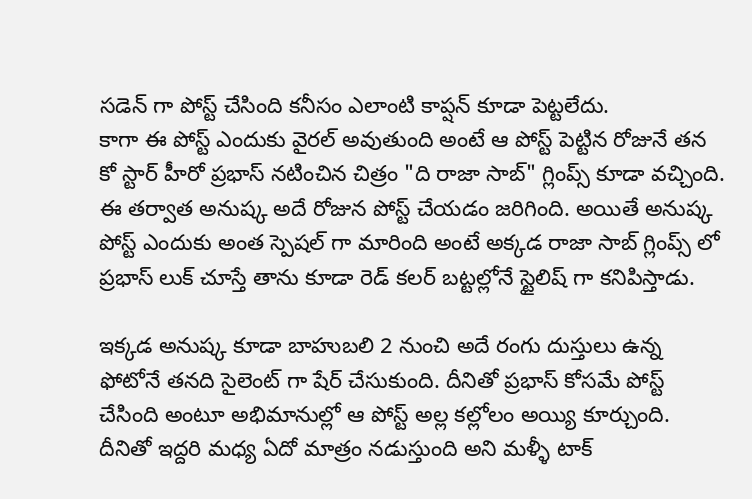సడెన్ గా పోస్ట్ చేసింది కనీసం ఎలాంటి కాప్షన్ కూడా పెట్టలేదు.
కాగా ఈ పోస్ట్ ఎందుకు వైరల్ అవుతుంది అంటే ఆ పోస్ట్ పెట్టిన రోజునే తన కో స్టార్ హీరో ప్రభాస్ నటించిన చిత్రం "ది రాజా సాబ్" గ్లింప్స్ కూడా వచ్చింది. ఈ తర్వాత అనుష్క అదే రోజున పోస్ట్ చేయడం జరిగింది. అయితే అనుష్క పోస్ట్ ఎందుకు అంత స్పెషల్ గా మారింది అంటే అక్కడ రాజా సాబ్ గ్లింప్స్ లో ప్రభాస్ లుక్ చూస్తే తాను కూడా రెడ్ కలర్ బట్టల్లోనే స్టైలిష్ గా కనిపిస్తాడు.

ఇక్కడ అనుష్క కూడా బాహుబలి 2 నుంచి అదే రంగు దుస్తులు ఉన్న ఫోటోనే తనది సైలెంట్ గా షేర్ చేసుకుంది. దీనితో ప్రభాస్ కోసమే పోస్ట్ చేసింది అంటూ అభిమానుల్లో ఆ పోస్ట్ అల్ల కల్లోలం అయ్యి కూర్చుంది. దీనితో ఇద్దరి మధ్య ఏదో మాత్రం నడుస్తుంది అని మళ్ళీ టాక్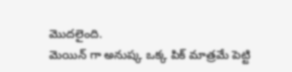మొదలైంది.
మెయిన్ గా అనుష్క ఒక్క పిక్ మాత్రమే పెట్టి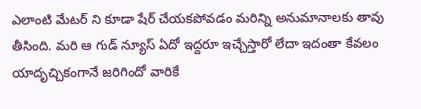ఎలాంటి మేటర్ ని కూడా షేర్ చేయకపోవడం మరిన్ని అనుమానాలకు తావు తీసింది. మరి ఆ గుడ్ న్యూస్ ఏదో ఇద్దరూ ఇచ్చేస్తారో లేదా ఇదంతా కేవలం యాదృచ్చికంగానే జరిగిందో వారికే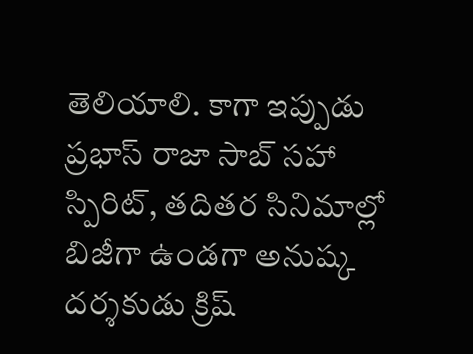తెలియాలి. కాగా ఇప్పుడు ప్రభాస్ రాజా సాబ్ సహా స్పిరిట్, తదితర సినిమాల్లో బిజీగా ఉండగా అనుష్క దర్శకుడు క్రిష్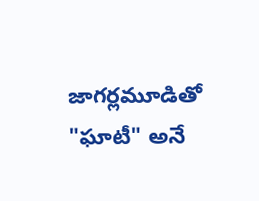జాగర్లమూడితో "ఘాటీ" అనే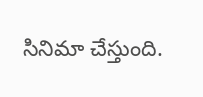సినిమా చేస్తుంది.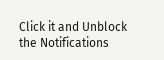Click it and Unblock the Notifications